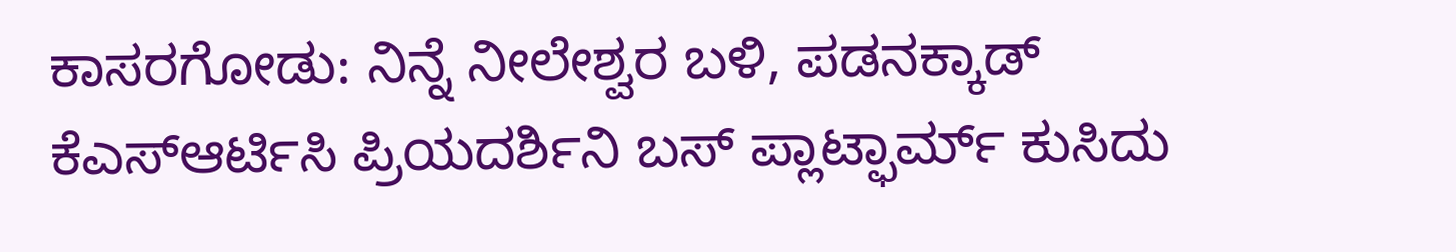ಕಾಸರಗೋಡು: ನಿನ್ನೆ ನೀಲೇಶ್ವರ ಬಳಿ, ಪಡನಕ್ಕಾಡ್ ಕೆಎಸ್ಆರ್ಟಿಸಿ ಪ್ರಿಯದರ್ಶಿನಿ ಬಸ್ ಪ್ಲಾಟ್ಫಾರ್ಮ್ ಕುಸಿದು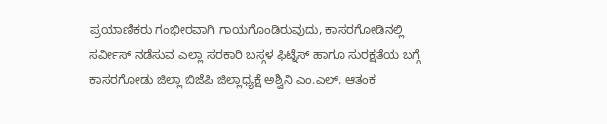ಪ್ರಯಾಣಿಕರು ಗಂಭೀರವಾಗಿ ಗಾಯಗೊಂಡಿರುವುದು, ಕಾಸರಗೋಡಿನಲ್ಲಿ ಸರ್ವೀಸ್ ನಡೆಸುವ ಎಲ್ಲಾ ಸರಕಾರಿ ಬಸ್ಗಳ ಫಿಟ್ನೆಸ್ ಹಾಗೂ ಸುರಕ್ಷತೆಯ ಬಗ್ಗೆ ಕಾಸರಗೋಡು ಜಿಲ್ಲಾ ಬಿಜೆಪಿ ಜಿಲ್ಲಾಧ್ಯಕ್ಷೆ ಅಶ್ವಿನಿ ಎಂ.ಎಲ್. ಆತಂಕ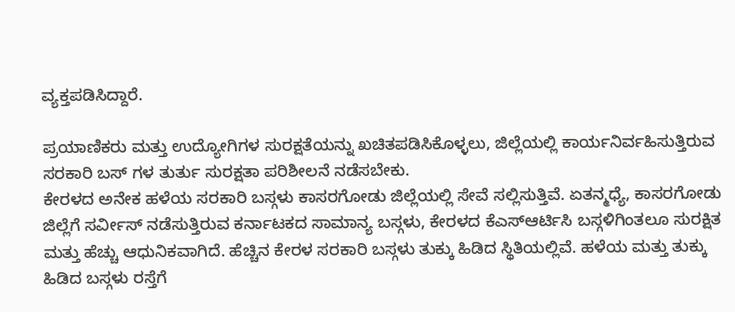ವ್ಯಕ್ತಪಡಿಸಿದ್ದಾರೆ.

ಪ್ರಯಾಣಿಕರು ಮತ್ತು ಉದ್ಯೋಗಿಗಳ ಸುರಕ್ಷತೆಯನ್ನು ಖಚಿತಪಡಿಸಿಕೊಳ್ಳಲು, ಜಿಲ್ಲೆಯಲ್ಲಿ ಕಾರ್ಯನಿರ್ವಹಿಸುತ್ತಿರುವ ಸರಕಾರಿ ಬಸ್ ಗಳ ತುರ್ತು ಸುರಕ್ಷತಾ ಪರಿಶೀಲನೆ ನಡೆಸಬೇಕು.
ಕೇರಳದ ಅನೇಕ ಹಳೆಯ ಸರಕಾರಿ ಬಸ್ಗಳು ಕಾಸರಗೋಡು ಜಿಲ್ಲೆಯಲ್ಲಿ ಸೇವೆ ಸಲ್ಲಿಸುತ್ತಿವೆ. ಏತನ್ಮಧ್ಯೆ, ಕಾಸರಗೋಡು ಜಿಲ್ಲೆಗೆ ಸರ್ವೀಸ್ ನಡೆಸುತ್ತಿರುವ ಕರ್ನಾಟಕದ ಸಾಮಾನ್ಯ ಬಸ್ಗಳು, ಕೇರಳದ ಕೆಎಸ್ಆರ್ಟಿಸಿ ಬಸ್ಗಳಿಗಿಂತಲೂ ಸುರಕ್ಷಿತ ಮತ್ತು ಹೆಚ್ಚು ಆಧುನಿಕವಾಗಿದೆ. ಹೆಚ್ಚಿನ ಕೇರಳ ಸರಕಾರಿ ಬಸ್ಗಳು ತುಕ್ಕು ಹಿಡಿದ ಸ್ಥಿತಿಯಲ್ಲಿವೆ. ಹಳೆಯ ಮತ್ತು ತುಕ್ಕು ಹಿಡಿದ ಬಸ್ಗಳು ರಸ್ತೆಗೆ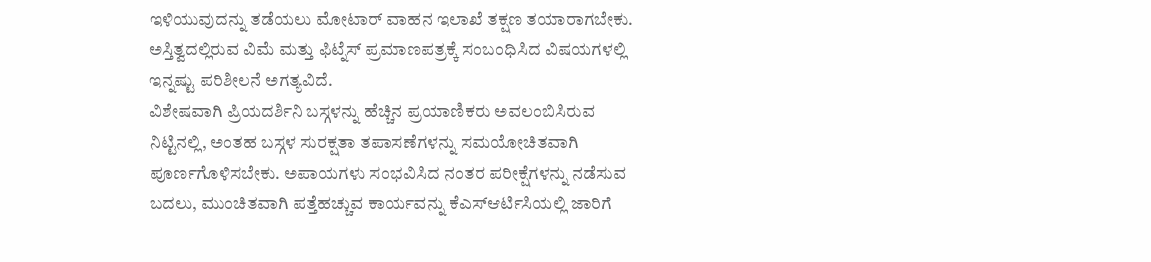ಇಳಿಯುವುದನ್ನು ತಡೆಯಲು ಮೋಟಾರ್ ವಾಹನ ಇಲಾಖೆ ತಕ್ಷಣ ತಯಾರಾಗಬೇಕು. ಅಸ್ತಿತ್ವದಲ್ಲಿರುವ ವಿಮೆ ಮತ್ತು ಫಿಟ್ನೆಸ್ ಪ್ರಮಾಣಪತ್ರಕ್ಕೆ ಸಂಬಂಧಿಸಿದ ವಿಷಯಗಳಲ್ಲಿ ಇನ್ನಷ್ಟು ಪರಿಶೀಲನೆ ಅಗತ್ಯವಿದೆ.
ವಿಶೇಷವಾಗಿ ಪ್ರಿಯದರ್ಶಿನಿ ಬಸ್ಗಳನ್ನು ಹೆಚ್ಚಿನ ಪ್ರಯಾಣಿಕರು ಅವಲಂಬಿಸಿರುವ ನಿಟ್ಟಿನಲ್ಲಿ, ಅಂತಹ ಬಸ್ಗಳ ಸುರಕ್ಷತಾ ತಪಾಸಣೆಗಳನ್ನು ಸಮಯೋಚಿತವಾಗಿ ಪೂರ್ಣಗೊಳಿಸಬೇಕು. ಅಪಾಯಗಳು ಸಂಭವಿಸಿದ ನಂತರ ಪರೀಕ್ಷೆಗಳನ್ನು ನಡೆಸುವ ಬದಲು, ಮುಂಚಿತವಾಗಿ ಪತ್ತೆಹಚ್ಚುವ ಕಾರ್ಯವನ್ನು ಕೆಎಸ್ಆರ್ಟಿಸಿಯಲ್ಲಿ ಜಾರಿಗೆ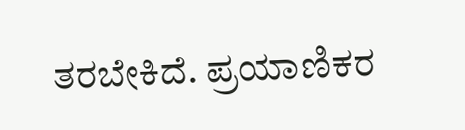ತರಬೇಕಿದೆ. ಪ್ರಯಾಣಿಕರ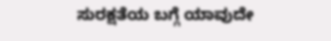ಸುರಕ್ಷತೆಯ ಬಗ್ಗೆ ಯಾವುದೇ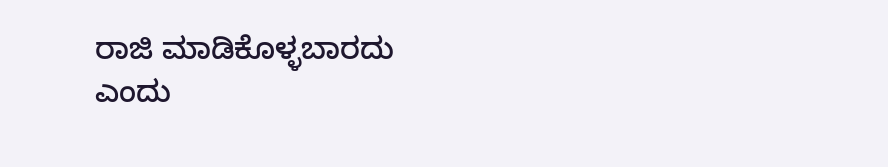ರಾಜಿ ಮಾಡಿಕೊಳ್ಳಬಾರದು ಎಂದು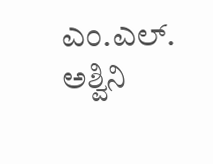ಎಂ.ಎಲ್. ಅಶ್ವಿನಿ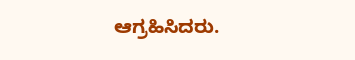ಆಗ್ರಹಿಸಿದರು.